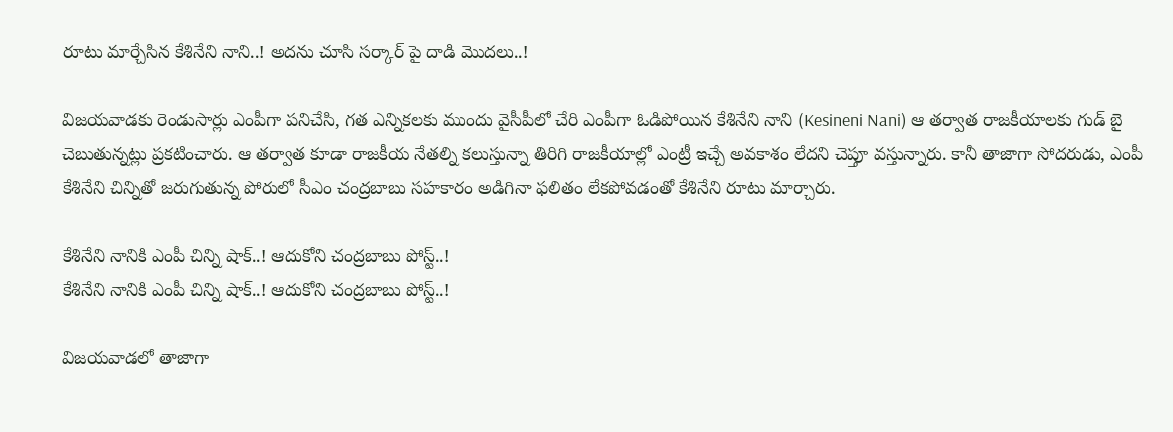రూటు మార్చేసిన కేశినేని నాని..! అదను చూసి సర్కార్ పై దాడి మొదలు..!

విజయవాడకు రెండుసార్లు ఎంపీగా పనిచేసి, గత ఎన్నికలకు ముందు వైసీపీలో చేరి ఎంపీగా ఓడిపోయిన కేశినేని నాని (Kesineni Nani) ఆ తర్వాత రాజకీయాలకు గుడ్ బై చెబుతున్నట్లు ప్రకటించారు. ఆ తర్వాత కూడా రాజకీయ నేతల్ని కలుస్తున్నా తిరిగి రాజకీయాల్లో ఎంట్రీ ఇచ్చే అవకాశం లేదని చెప్తూ వస్తున్నారు. కానీ తాజాగా సోదరుడు, ఎంపీ కేశినేని చిన్నితో జరుగుతున్న పోరులో సీఎం చంద్రబాబు సహకారం అడిగినా ఫలితం లేకపోవడంతో కేశినేని రూటు మార్చారు.

కేశినేని నానికి ఎంపీ చిన్ని షాక్..! ఆదుకోని చంద్రబాబు పోస్ట్..!
కేశినేని నానికి ఎంపీ చిన్ని షాక్..! ఆదుకోని చంద్రబాబు పోస్ట్..!

విజయవాడలో తాజాగా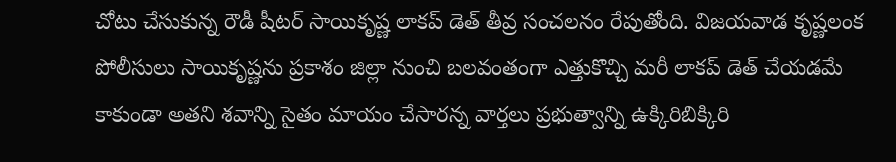చోటు చేసుకున్న రౌడీ షీటర్ సాయికృష్ణ లాకప్ డెత్ తీవ్ర సంచలనం రేపుతోంది. విజయవాడ కృష్ణలంక పోలీసులు సాయికృష్ణను ప్రకాశం జిల్లా నుంచి బలవంతంగా ఎత్తుకొచ్చి మరీ లాకప్ డెత్ చేయడమే కాకుండా అతని శవాన్ని సైతం మాయం చేసారన్న వార్తలు ప్రభుత్వాన్ని ఉక్కిరిబిక్కిరి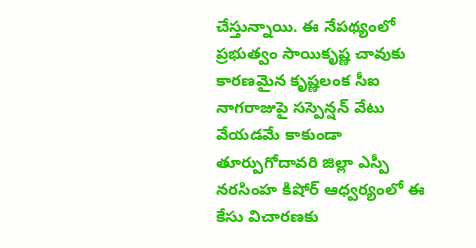చేస్తున్నాయి. ఈ నేపథ్యంలో ప్రభుత్వం సాయికృష్ణ చావుకు కారణమైన కృష్ణలంక సీఐ నాగరాజుపై సస్పెన్షన్ వేటు వేయడమే కాకుండా తూర్పుగోదావరి జిల్లా ఎస్పీ నరసింహ కిషోర్ ఆధ్వర్యంలో ఈ కేసు విచారణకు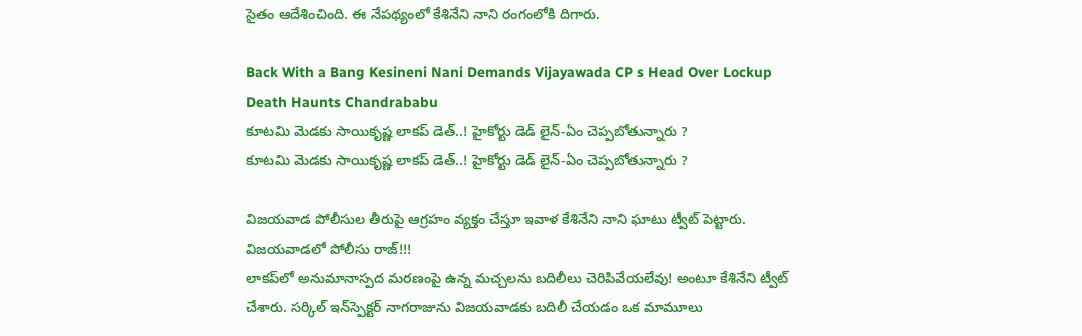సైతం ఆదేశించింది. ఈ నేపథ్యంలో కేశినేని నాని రంగంలోకి దిగారు.

Back With a Bang Kesineni Nani Demands Vijayawada CP s Head Over Lockup Death Haunts Chandrababu
కూటమి మెడకు సాయికృష్ణ లాకప్ డెత్..! హైకోర్టు డెడ్ లైన్-ఏం చెప్పబోతున్నారు ?
కూటమి మెడకు సాయికృష్ణ లాకప్ డెత్..! హైకోర్టు డెడ్ లైన్-ఏం చెప్పబోతున్నారు ?

విజయవాడ పోలీసుల తీరుపై ఆగ్రహం వ్యక్తం చేస్తూ ఇవాళ కేశినేని నాని ఘాటు ట్వీట్ పెట్టారు. విజయవాడలో పోలీసు రాజ్!!!
లాకప్‌లో అనుమానాస్పద మరణంపై ఉన్న మచ్చలను బదిలీలు చెరిపివేయలేవు! అంటూ కేశినేని ట్వీట్ చేశారు. సర్కిల్ ఇన్‌స్పెక్టర్ నాగరాజును విజయవాడకు బదిలీ చేయడం ఒక మామూలు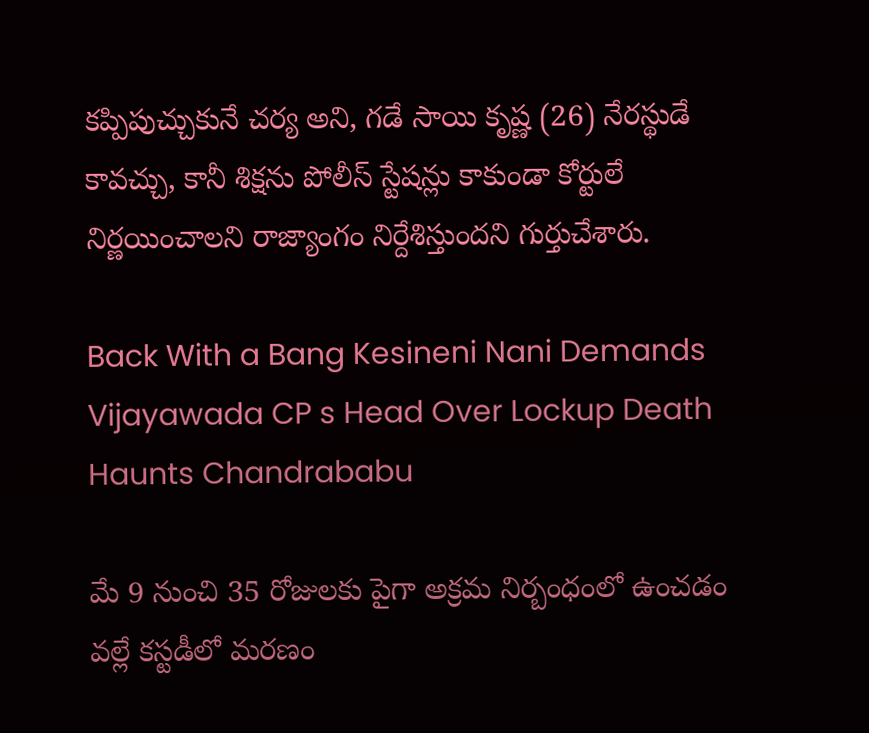కప్పిపుచ్చుకునే చర్య అని, గడే సాయి కృష్ణ (26) నేరస్థుడే కావచ్చు, కానీ శిక్షను పోలీస్ స్టేషన్లు కాకుండా కోర్టులే నిర్ణయించాలని రాజ్యాంగం నిర్దేశిస్తుందని గుర్తుచేశారు.

Back With a Bang Kesineni Nani Demands Vijayawada CP s Head Over Lockup Death Haunts Chandrababu

మే 9 నుంచి 35 రోజులకు పైగా అక్రమ నిర్బంధంలో ఉంచడం వల్లే కస్టడీలో మరణం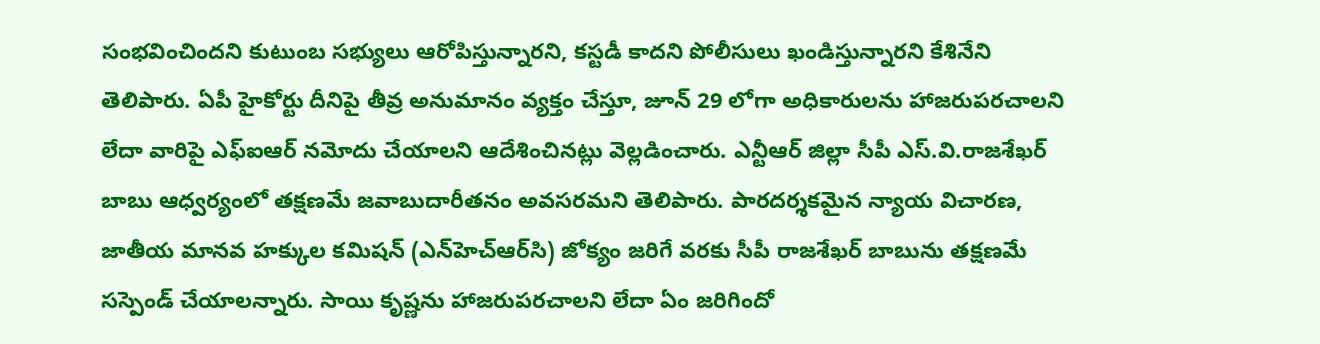సంభవించిందని కుటుంబ సభ్యులు ఆరోపిస్తున్నారని, కస్టడీ కాదని పోలీసులు ఖండిస్తున్నారని కేశినేని తెలిపారు. ఏపీ హైకోర్టు దీనిపై తీవ్ర అనుమానం వ్యక్తం చేస్తూ, జూన్ 29 లోగా అధికారులను హాజరుపరచాలని లేదా వారిపై ఎఫ్‌ఐఆర్ నమోదు చేయాలని ఆదేశించినట్లు వెల్లడించారు. ఎన్టీఆర్ జిల్లా సీపీ ఎస్.వి.రాజశేఖర్ బాబు ఆధ్వర్యంలో తక్షణమే జవాబుదారీతనం అవసరమని తెలిపారు. పారదర్శకమైన న్యాయ విచారణ, జాతీయ మానవ హక్కుల కమిషన్ (ఎన్‌హెచ్‌ఆర్‌సి) జోక్యం జరిగే వరకు సీపీ రాజశేఖర్ బాబును తక్షణమే సస్పెండ్ చేయాలన్నారు. సాయి కృష్ణను హాజరుపరచాలని లేదా ఏం జరిగిందో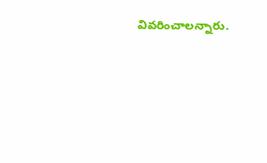వివరించాలన్నారు.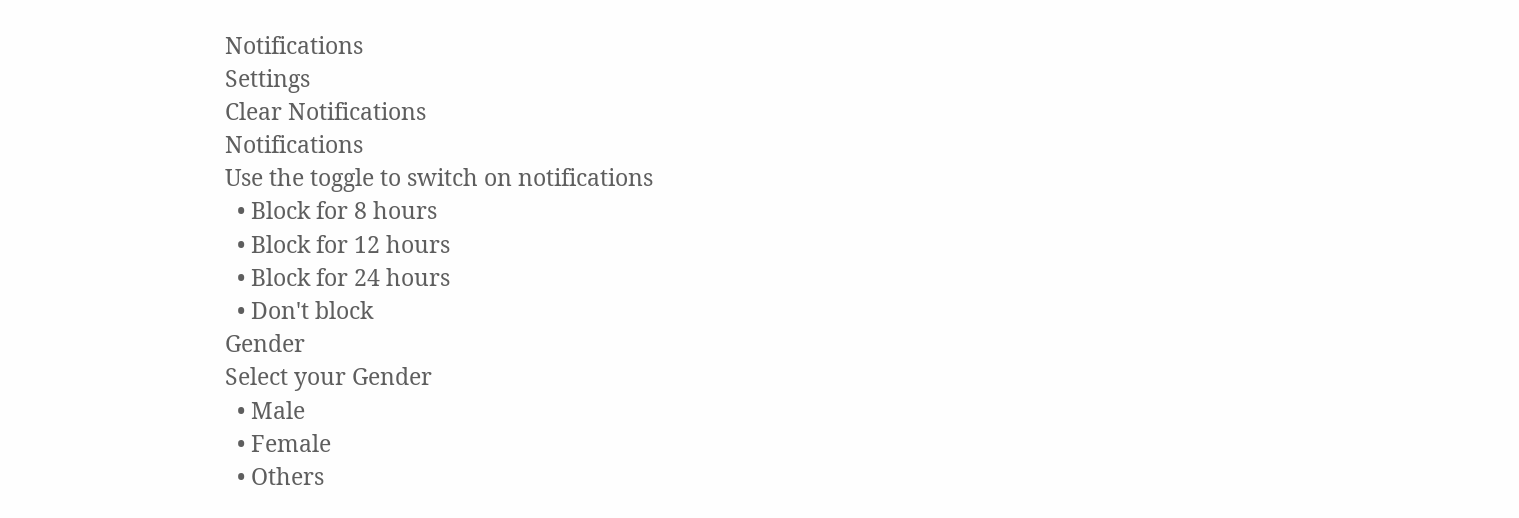Notifications
Settings
Clear Notifications
Notifications
Use the toggle to switch on notifications
  • Block for 8 hours
  • Block for 12 hours
  • Block for 24 hours
  • Don't block
Gender
Select your Gender
  • Male
  • Female
  • Others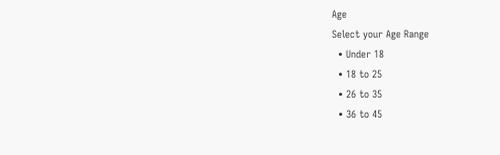Age
Select your Age Range
  • Under 18
  • 18 to 25
  • 26 to 35
  • 36 to 45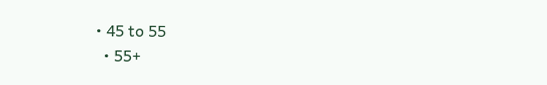• 45 to 55
  • 55+